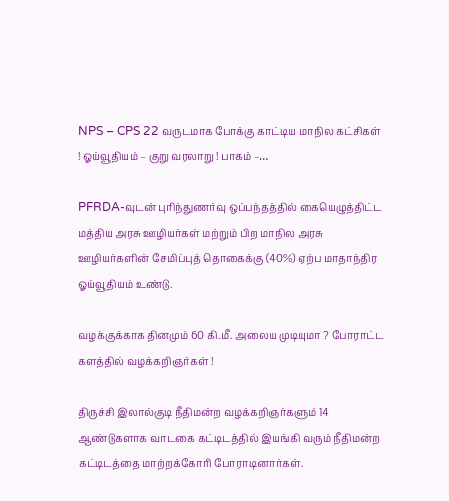NPS – CPS 22 வருடமாக போக்கு காட்டிய மாநில கட்சிகள் ! ஓய்வூதியம் – குறு வரலாறு ! பாகம் –…

PFRDA-வுடன் புரிந்துணர்வு ஒப்பந்தத்தில் கையெழுத்திட்ட மத்திய அரசு ஊழியர்கள் மற்றும் பிற மாநில அரசு ஊழியர்களின் சேமிப்புத் தொகைக்கு (40%) ஏற்ப மாதாந்திர ஓய்வூதியம் உண்டு.

வழக்குக்காக தினமும் 60 கி.மீ. அலைய முடியுமா ? போராட்ட களத்தில் வழக்கறிஞர்கள் !

திருச்சி இலால்குடி நீதிமன்ற வழக்கறிஞர்களும் 14 ஆண்டுகளாக வாடகை கட்டிடத்தில் இயங்கி வரும் நீதிமன்ற கட்டிடத்தை மாற்றக்கோரி போராடினார்கள்.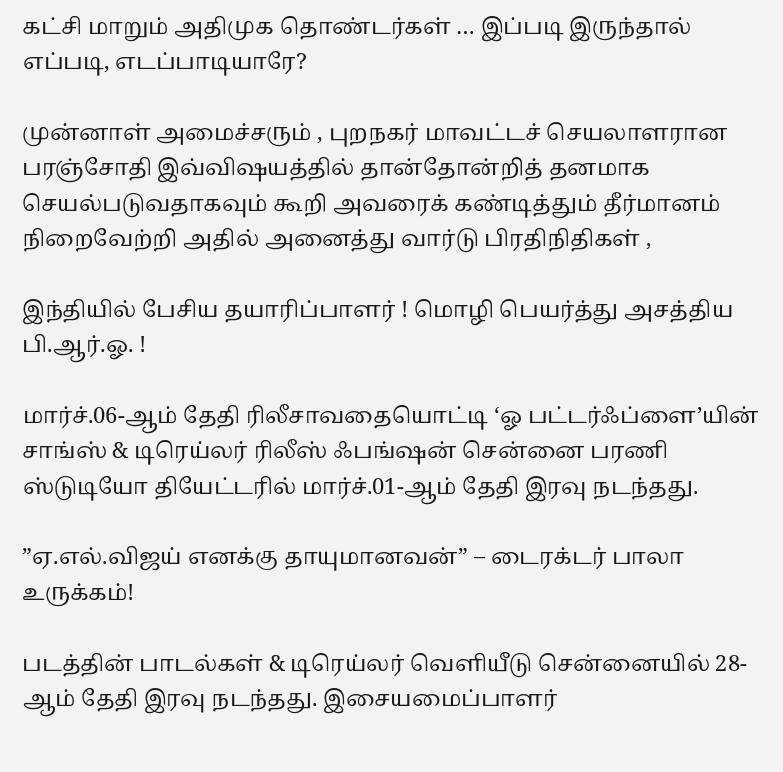கட்சி மாறும் அதிமுக தொண்டர்கள் … இப்படி இருந்தால் எப்படி, எடப்பாடியாரே?

முன்னாள் அமைச்சரும் , புறநகர் மாவட்டச் செயலாளரான பரஞ்சோதி இவ்விஷயத்தில் தான்தோன்றித் தனமாக செயல்படுவதாகவும் கூறி அவரைக் கண்டித்தும் தீர்மானம் நிறைவேற்றி அதில் அனைத்து வார்டு பிரதிநிதிகள் ,

இந்தியில் பேசிய தயாரிப்பாளர் ! மொழி பெயர்த்து அசத்திய பி.ஆர்.ஓ. !

மார்ச்.06-ஆம் தேதி ரிலீசாவதையொட்டி ‘ஓ பட்டர்ஃப்ளை’யின் சாங்ஸ் & டிரெய்லர் ரிலீஸ் ஃபங்ஷன் சென்னை பரணி ஸ்டுடியோ தியேட்டரில் மார்ச்.01-ஆம் தேதி இரவு நடந்தது.

”ஏ.எல்.விஜய் எனக்கு தாயுமானவன்” – டைரக்டர் பாலா உருக்கம்!

படத்தின் பாடல்கள் & டிரெய்லர் வெளியீடு சென்னையில் 28-ஆம் தேதி இரவு நடந்தது. இசையமைப்பாளர்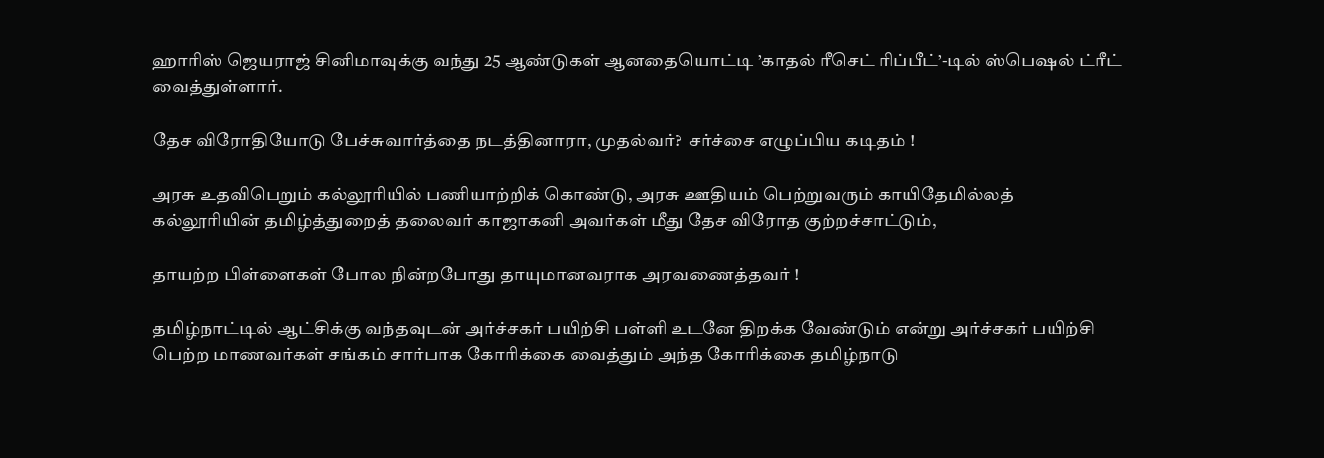ஹாரிஸ் ஜெயராஜ் சினிமாவுக்கு வந்து 25 ஆண்டுகள் ஆனதையொட்டி ’காதல் ரீசெட் ரிப்பீட்’-டில் ஸ்பெஷல் ட்ரீட் வைத்துள்ளார்.

தேச விரோதியோடு பேச்சுவார்த்தை நடத்தினாரா, முதல்வர்?  சர்ச்சை எழுப்பிய கடிதம் !

அரசு உதவிபெறும் கல்லூரியில் பணியாற்றிக் கொண்டு, அரசு ஊதியம் பெற்றுவரும் காயிதேமில்லத் கல்லூரியின் தமிழ்த்துறைத் தலைவர் காஜாகனி அவர்கள் மீது தேச விரோத குற்றச்சாட்டும்,

தாயற்ற பிள்ளைகள் போல நின்றபோது தாயுமானவராக அரவணைத்தவர் !

தமிழ்நாட்டில் ஆட்சிக்கு வந்தவுடன் அர்ச்சகர் பயிற்சி பள்ளி உடனே திறக்க வேண்டும் என்று அர்ச்சகர் பயிற்சி பெற்ற மாணவர்கள் சங்கம் சார்பாக கோரிக்கை வைத்தும் அந்த கோரிக்கை தமிழ்நாடு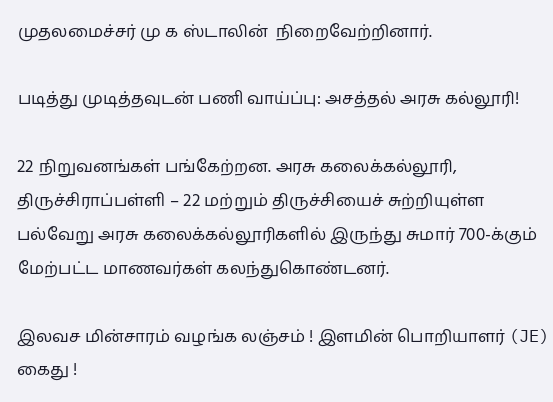முதலமைச்சர் மு க ஸ்டாலின்  நிறைவேற்றினார்.

படித்து முடித்தவுடன் பணி வாய்ப்பு: அசத்தல் அரசு கல்லூரி!

22 நிறுவனங்கள் பங்கேற்றன. அரசு கலைக்கல்லூரி, திருச்சிராப்பள்ளி – 22 மற்றும் திருச்சியைச் சுற்றியுள்ள பல்வேறு அரசு கலைக்கல்லூரிகளில் இருந்து சுமார் 700-க்கும் மேற்பட்ட மாணவர்கள் கலந்துகொண்டனர்.

இலவச மின்சாரம் வழங்க லஞ்சம் ! இளமின் பொறியாளர் (JE) கைது !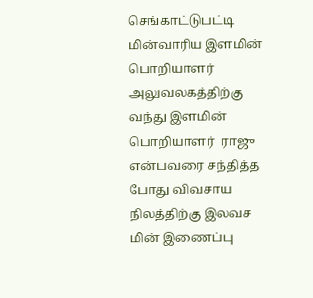செங்காட்டுபட்டி மின்வாரிய இளமின் பொறியாளர் அலுவலகத்திற்கு வந்து இளமின் பொறியாளர்  ராஜு என்பவரை சந்தித்த போது விவசாய நிலத்திற்கு இலவச மின் இணைப்பு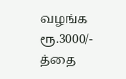வழங்க ரூ.3000/- த்தை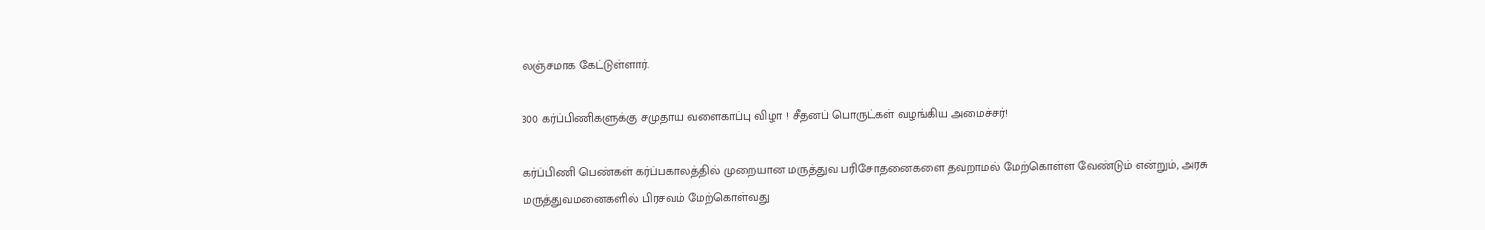லஞ்சமாக கேட்டுள்ளார்.

300 கர்ப்பிணிகளுக்கு சமுதாய வளைகாப்பு விழா ! சீதனப் பொருட்கள் வழங்கிய அமைச்சர்!

கர்ப்பிணி பெண்கள் கர்ப்பகாலத்தில் முறையான மருத்துவ பரிசோதனைகளை தவறாமல் மேற்கொள்ள வேண்டும் என்றும், அரசு மருத்துவமனைகளில் பிரசவம் மேற்கொள்வது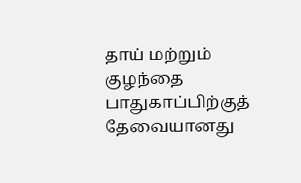தாய் மற்றும் குழந்தை பாதுகாப்பிற்குத் தேவையானது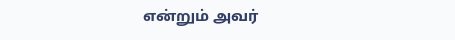என்றும் அவர்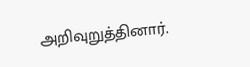அறிவுறுத்தினார்.